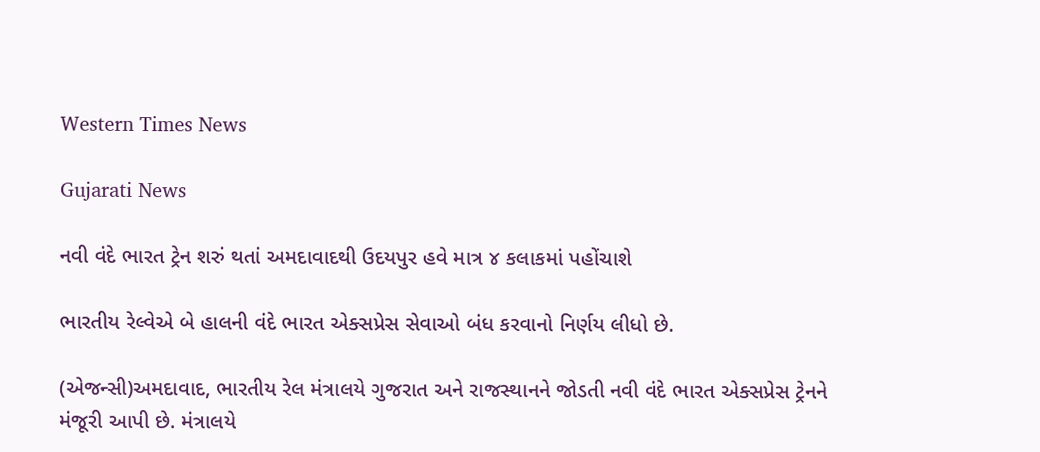Western Times News

Gujarati News

નવી વંદે ભારત ટ્રેન શરું થતાં અમદાવાદથી ઉદયપુર હવે માત્ર ૪ કલાકમાં પહોંચાશે

ભારતીય રેલ્વેએ બે હાલની વંદે ભારત એક્સપ્રેસ સેવાઓ બંધ કરવાનો નિર્ણય લીધો છે.

(એજન્સી)અમદાવાદ, ભારતીય રેલ મંત્રાલયે ગુજરાત અને રાજસ્થાનને જોડતી નવી વંદે ભારત એક્સપ્રેસ ટ્રેનને મંજૂરી આપી છે. મંત્રાલયે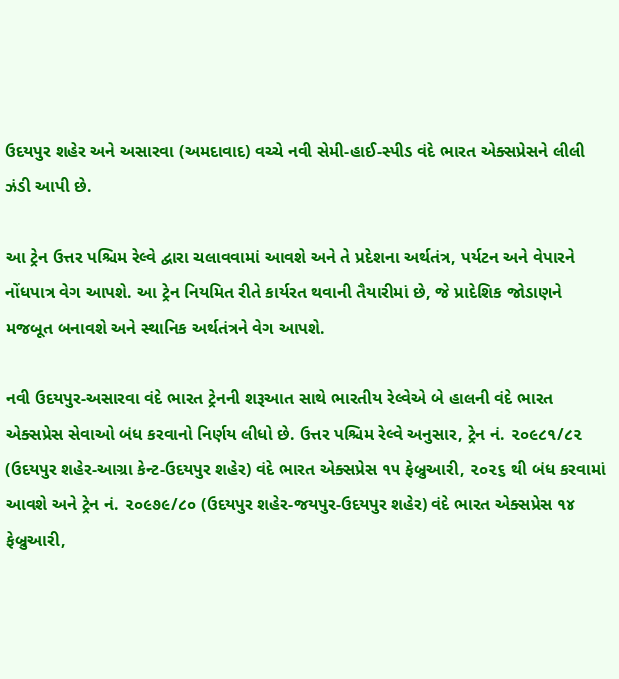ઉદયપુર શહેર અને અસારવા (અમદાવાદ) વચ્ચે નવી સેમી-હાઈ-સ્પીડ વંદે ભારત એક્સપ્રેસને લીલી ઝંડી આપી છે.

આ ટ્રેન ઉત્તર પશ્ચિમ રેલ્વે દ્વારા ચલાવવામાં આવશે અને તે પ્રદેશના અર્થતંત્ર, પર્યટન અને વેપારને નોંધપાત્ર વેગ આપશે. આ ટ્રેન નિયમિત રીતે કાર્યરત થવાની તૈયારીમાં છે, જે પ્રાદેશિક જોડાણને મજબૂત બનાવશે અને સ્થાનિક અર્થતંત્રને વેગ આપશે.

નવી ઉદયપુર-અસારવા વંદે ભારત ટ્રેનની શરૂઆત સાથે ભારતીય રેલ્વેએ બે હાલની વંદે ભારત એક્સપ્રેસ સેવાઓ બંધ કરવાનો નિર્ણય લીધો છે. ઉત્તર પશ્ચિમ રેલ્વે અનુસાર, ટ્રેન નં. ૨૦૯૮૧/૮૨ (ઉદયપુર શહેર-આગ્રા કેન્ટ-ઉદયપુર શહેર) વંદે ભારત એક્સપ્રેસ ૧૫ ફેબ્રુઆરી, ૨૦૨૬ થી બંધ કરવામાં આવશે અને ટ્રેન નં. ૨૦૯૭૯/૮૦ (ઉદયપુર શહેર-જયપુર-ઉદયપુર શહેર) વંદે ભારત એક્સપ્રેસ ૧૪ ફેબ્રુઆરી,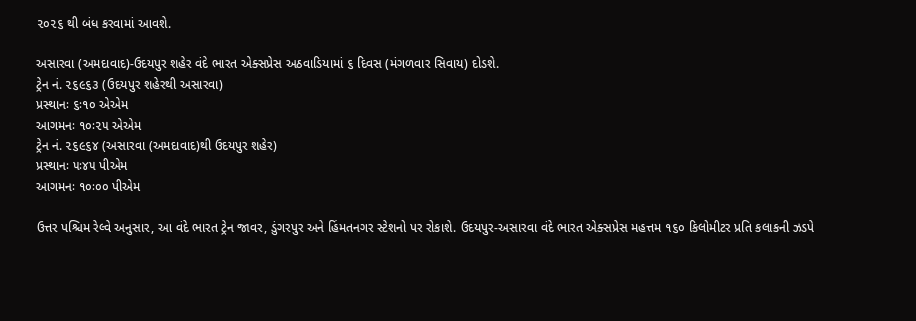૨૦૨૬ થી બંધ કરવામાં આવશે.

અસારવા (અમદાવાદ)-ઉદયપુર શહેર વંદે ભારત એક્સપ્રેસ અઠવાડિયામાં ૬ દિવસ (મંગળવાર સિવાય) દોડશે.
ટ્રેન નં. ૨૬૯૬૩ (ઉદયપુર શહેરથી અસારવા)
પ્રસ્થાનઃ ૬ઃ૧૦ એએમ
આગમનઃ ૧૦ઃ૨૫ એએમ
ટ્રેન નં. ૨૬૯૬૪ (અસારવા (અમદાવાદ)થી ઉદયપુર શહેર)
પ્રસ્થાનઃ ૫ઃ૪૫ પીએમ
આગમનઃ ૧૦ઃ૦૦ પીએમ

ઉત્તર પશ્ચિમ રેલ્વે અનુસાર, આ વંદે ભારત ટ્રેન જાવર, ડુંગરપુર અને હિંમતનગર સ્ટેશનો પર રોકાશે. ઉદયપુર-અસારવા વંદે ભારત એક્સપ્રેસ મહત્તમ ૧૬૦ કિલોમીટર પ્રતિ કલાકની ઝડપે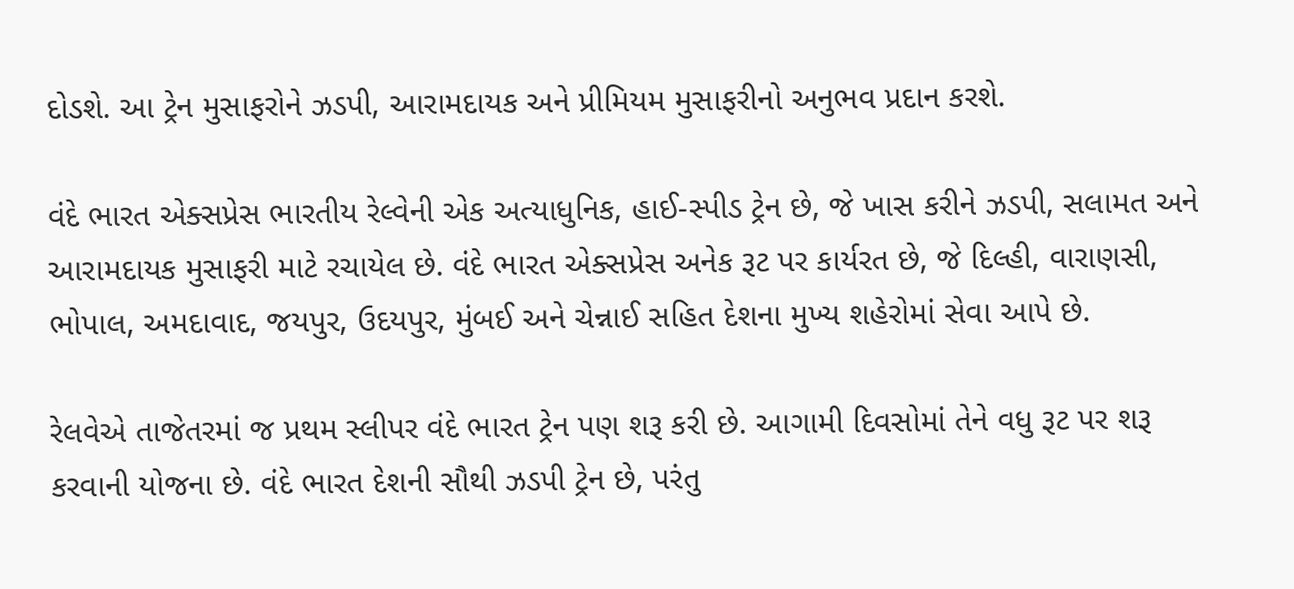દોડશે. આ ટ્રેન મુસાફરોને ઝડપી, આરામદાયક અને પ્રીમિયમ મુસાફરીનો અનુભવ પ્રદાન કરશે.

વંદે ભારત એક્સપ્રેસ ભારતીય રેલ્વેની એક અત્યાધુનિક, હાઈ-સ્પીડ ટ્રેન છે, જે ખાસ કરીને ઝડપી, સલામત અને આરામદાયક મુસાફરી માટે રચાયેલ છે. વંદે ભારત એક્સપ્રેસ અનેક રૂટ પર કાર્યરત છે, જે દિલ્હી, વારાણસી, ભોપાલ, અમદાવાદ, જયપુર, ઉદયપુર, મુંબઈ અને ચેન્નાઈ સહિત દેશના મુખ્ય શહેરોમાં સેવા આપે છે.

રેલવેએ તાજેતરમાં જ પ્રથમ સ્લીપર વંદે ભારત ટ્રેન પણ શરૂ કરી છે. આગામી દિવસોમાં તેને વધુ રૂટ પર શરૂ કરવાની યોજના છે. વંદે ભારત દેશની સૌથી ઝડપી ટ્રેન છે, પરંતુ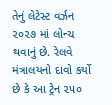તેનું લેટેસ્ટ વર્ઝન ૨૦૨૭ માં લોન્ચ થવાનું છે. રેલવે મંત્રાલયનો દાવો કર્યો છે કે આ ટ્રેન ૨૫૦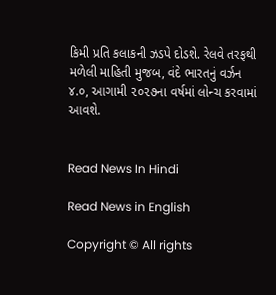કિમી પ્રતિ કલાકની ઝડપે દોડશે. રેલવે તરફથી મળેલી માહિતી મુજબ, વંદે ભારતનું વર્ઝન ૪.૦, આગામી ૨૦૨૭ના વર્ષમાં લોન્ચ કરવામાં આવશે.


Read News In Hindi

Read News in English

Copyright © All rights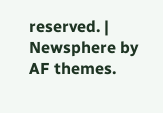reserved. | Newsphere by AF themes.